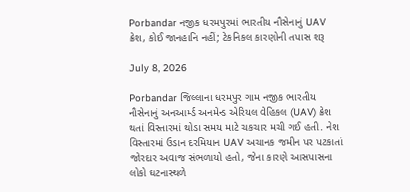Porbandar નજીક ધરમપુરમાં ભારતીય નૌસેનાનું UAV ક્રેશ, કોઈ જાનહાનિ નહીં; ટેકનિકલ કારણોની તપાસ શરૂ

July 8, 2026

Porbandar જિલ્લાના ધરમપુર ગામ નજીક ભારતીય નૌસેનાનું અનઆર્મ્ડ અનમેન્ડ એરિયલ વેહિકલ (UAV) ક્રેશ થતાં વિસ્તારમાં થોડા સમય માટે ચકચાર મચી ગઈ હતી. નેશ વિસ્તારમાં ઉડાન દરમિયાન UAV અચાનક જમીન પર પટકાતાં જોરદાર અવાજ સંભળાયો હતો, જેના કારણે આસપાસના લોકો ઘટનાસ્થળે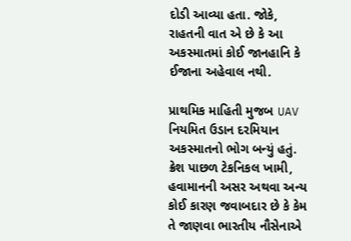દોડી આવ્યા હતા. જોકે, રાહતની વાત એ છે કે આ અકસ્માતમાં કોઈ જાનહાનિ કે ઈજાના અહેવાલ નથી.

પ્રાથમિક માહિતી મુજબ UAV નિયમિત ઉડાન દરમિયાન અકસ્માતનો ભોગ બન્યું હતું. ક્રેશ પાછળ ટેકનિકલ ખામી, હવામાનની અસર અથવા અન્ય કોઈ કારણ જવાબદાર છે કે કેમ તે જાણવા ભારતીય નૌસેનાએ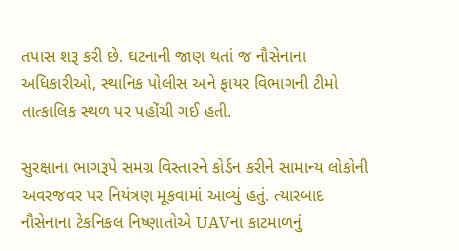તપાસ શરૂ કરી છે. ઘટનાની જાણ થતાં જ નૌસેનાના અધિકારીઓ, સ્થાનિક પોલીસ અને ફાયર વિભાગની ટીમો તાત્કાલિક સ્થળ પર પહોંચી ગઈ હતી.

સુરક્ષાના ભાગરૂપે સમગ્ર વિસ્તારને કોર્ડન કરીને સામાન્ય લોકોની અવરજવર પર નિયંત્રણ મૂકવામાં આવ્યું હતું. ત્યારબાદ નૌસેનાના ટેકનિકલ નિષ્ણાતોએ UAVના કાટમાળનું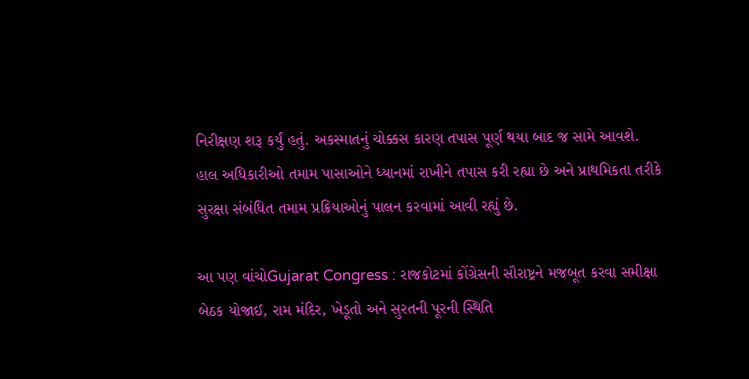નિરીક્ષણ શરૂ કર્યું હતું. અકસ્માતનું ચોક્કસ કારણ તપાસ પૂર્ણ થયા બાદ જ સામે આવશે. હાલ અધિકારીઓ તમામ પાસાઓને ધ્યાનમાં રાખીને તપાસ કરી રહ્યા છે અને પ્રાથમિકતા તરીકે સુરક્ષા સંબંધિત તમામ પ્રક્રિયાઓનું પાલન કરવામાં આવી રહ્યું છે.

આ પણ વાંચોGujarat Congress : રાજકોટમાં કોંગ્રેસની સૌરાષ્ટ્રને મજબૂત કરવા સમીક્ષા બેઠક યોજાઈ, રામ મંદિર, ખેડૂતો અને સુરતની પૂરની સ્થિતિ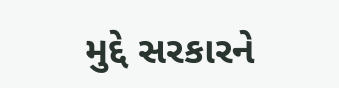મુદ્દે સરકારને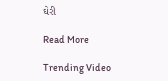ઘેરી

Read More

Trending Video